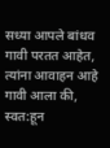सध्या आपले बांधव गावी परतत आहेत, त्यांना आवाहन आहे गावी आला की, स्वत:हून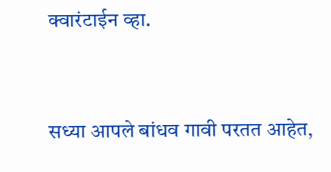क्वारंटाईन व्हा.


सध्या आपले बांधव गावी परतत आहेत,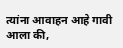त्यांना आवाहन आहे गावी आला की,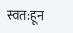स्वत:हून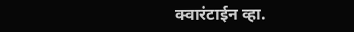क्वारंटाईन व्हा.